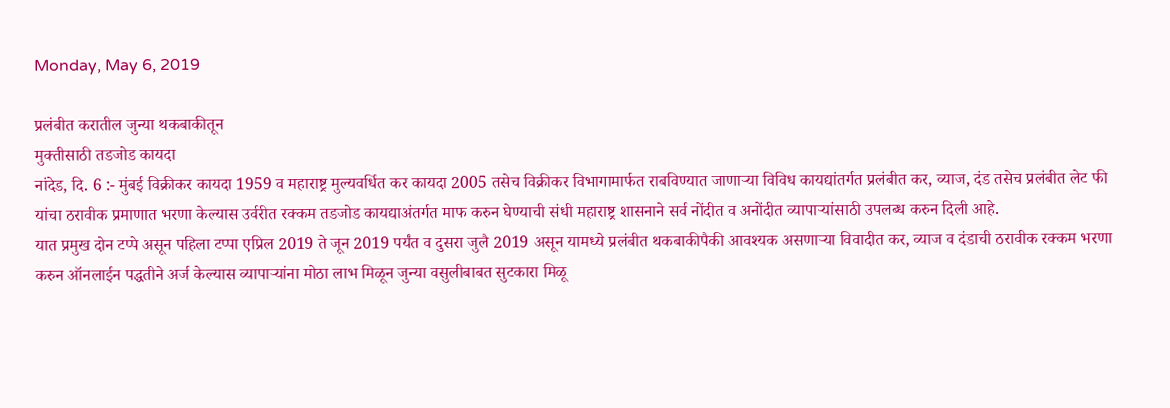Monday, May 6, 2019

प्रलंबीत करातील जुन्या थकबाकीतून
मुक्तीसाठी तडजोड कायदा
नांदेड, दि. 6 :- मुंबई विक्रीकर कायदा 1959 व महाराष्ट्र मुल्यवर्धित कर कायदा 2005 तसेच विक्रीकर विभागामार्फत राबविण्यात जाणाऱ्या विविध कायद्यांतर्गत प्रलंबीत कर, व्याज, दंड तसेच प्रलंबीत लेट फी यांचा ठरावीक प्रमाणात भरणा केल्यास उर्वरीत रक्कम तडजोड कायद्याअंतर्गत माफ करुन घेण्याची संधी महाराष्ट्र शासनाने सर्व नोंदीत व अनोंदीत व्यापाऱ्यांसाठी उपलब्ध करुन दिली आहे.
यात प्रमुख दोन टप्पे असून पहिला टप्पा एप्रिल 2019 ते जून 2019 पर्यंत व दुसरा जुलै 2019 असून यामध्ये प्रलंबीत थकबाकीपैकी आवश्यक असणाऱ्या विवादीत कर, व्याज व दंडाची ठरावीक रक्कम भरणा करुन ऑनलाईन पद्धतीने अर्ज केल्यास व्यापाऱ्यांना मोठा लाभ मिळून जुन्या वसुलीबाबत सुटकारा मिळू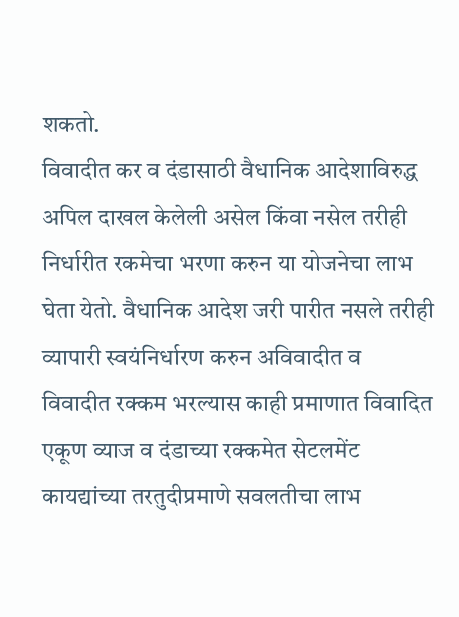शकतो.
विवादीत कर व दंडासाठी वैधानिक आदेशाविरुद्ध अपिल दाखल केलेली असेल किंवा नसेल तरीही निर्धारीत रकमेचा भरणा करुन या योजनेचा लाभ घेता येतो. वैधानिक आदेश जरी पारीत नसले तरीही व्यापारी स्वयंनिर्धारण करुन अविवादीत व विवादीत रक्कम भरल्यास काही प्रमाणात विवादित एकूण व्याज व दंडाच्या रक्कमेत सेटलमेंट कायद्यांच्या तरतुदीप्रमाणे सवलतीचा लाभ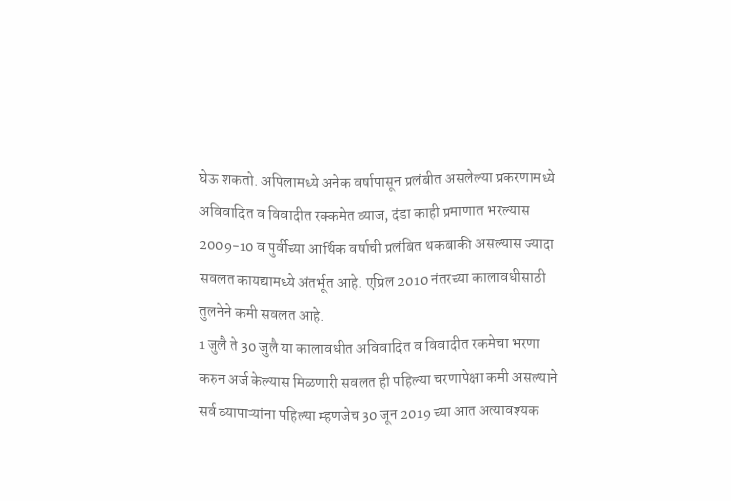घेऊ शकतो. अपिलामध्ये अनेक वर्षापासून प्रलंबीत असलेल्या प्रकरणामध्ये अविवादित व विवादीत रक्कमेत व्याज, दंडा काही प्रमाणात भरल्यास 2009-10 व पुर्वीच्या आर्थिक वर्षाची प्रलंबित थकबाकी असल्यास ज्यादा सवलत कायद्यामध्ये अंतर्भूत आहे. एप्रिल 2010 नंतरच्या कालावधीसाठी तुलनेने कमी सवलत आहे.
1 जुलै ते 30 जुलै या कालावधीत अविवादित व विवादीत रकमेचा भरणा करुन अर्ज केल्यास मिळणारी सवलत ही पहिल्या चरणापेक्षा कमी असल्याने सर्व व्यापाऱ्यांना पहिल्या म्हणजेच 30 जून 2019 च्या आत अत्यावश्यक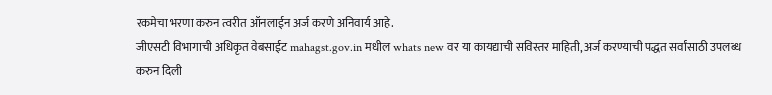रकमेचा भरणा करुन त्वरीत ऑनलाईन अर्ज करणे अनिवार्य आहे.
जीएसटी विभागाची अधिकृत वेबसाईट mahagst.gov.in मधील whats new वर या कायद्याची सविस्तर माहिती, अर्ज करण्याची पद्धत सर्वांसाठी उपलब्ध करुन दिली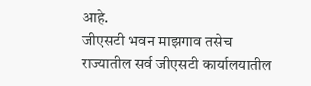आहे.
जीएसटी भवन माझगाव तसेच राज्यातील सर्व जीएसटी कार्यालयातील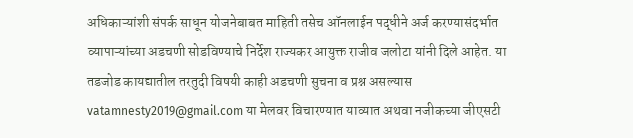अधिकाऱ्यांशी संपर्क साधून योजनेबाबत माहिती तसेच ऑनलाईन पद्धीने अर्ज करण्यासंदर्भात व्यापाऱ्यांच्या अडचणी सोडविण्याचे निर्देश राज्यकर आयुक्त राजीव जलोटा यांनी दिले आहेत. या तडजोड कायद्यातील तरतुदी विषयी काही अडचणी सुचना व प्रश्न असल्यास vatamnesty2019@gmail.com या मेलवर विचारण्यात याव्यात अथवा नजीकच्या जीएसटी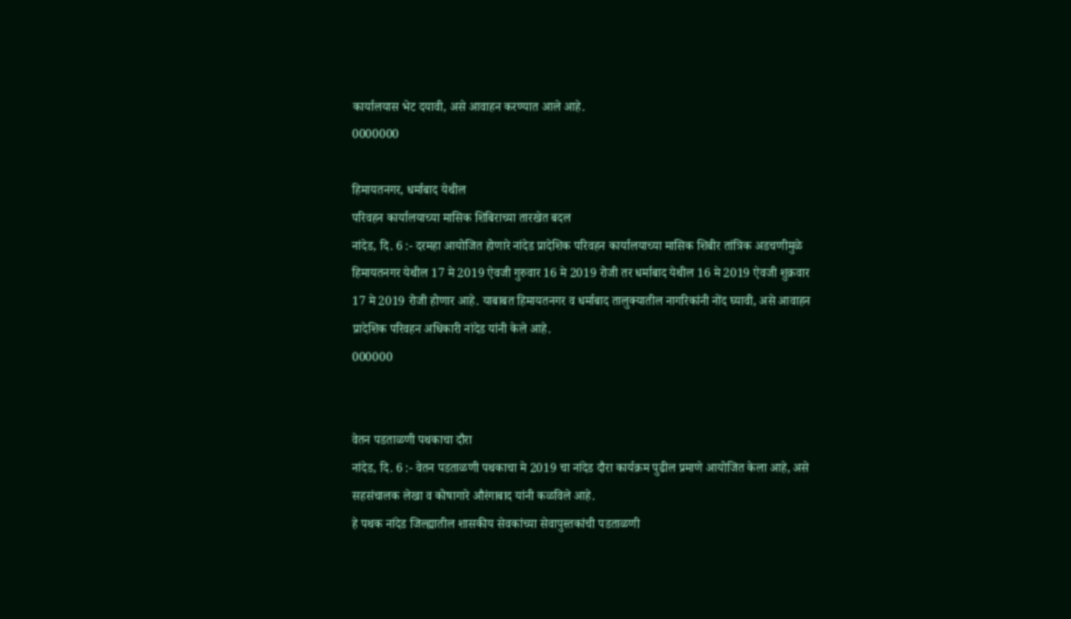कार्यालयास भेट दयावी, असे आवाहन करण्यात आले आहे.
0000000

हिमायतनगर, धर्माबाद येथील
परिवहन कार्यालयाच्या मासिक शिबिराच्या तारखेत बदल
नांदेड, दि. 6 :- दरमहा आयोजित होणारे नांदेड प्रादेशिक परिवहन कार्यालयाच्या मासिक शिबीर तांत्रिक अडचणीमुळे हिमायतनगर येथील 17 मे 2019 ऐवजी गुरुवार 16 मे 2019 रोजी तर धर्माबाद येथील 16 मे 2019 ऐवजी शुक्रवार 17 मे 2019 रोजी होणार आहे. याबाबत हिमायतनगर व धर्माबाद तालुक्यातील नागरिकांनी नोंद घ्यावी, असे आवाहन प्रादेशिक परिवहन अधिकारी नांदेड यांनी केले आहे.
000000


वेतन पडताळणी पथकाचा दौरा
नांदेड, दि. 6 :- वेतन पडताळणी पथकाचा मे 2019 चा नांदेड दौरा कार्यक्रम पुढील प्रमाणे आयोजित केला आहे, असे सहसंचालक लेखा व कोषागारे औरंगाबाद यांनी कळविले आहे.
हे पथक नांदेड जिल्ह्यातील शासकीय सेवकांच्या सेवापुस्तकांची पडताळणी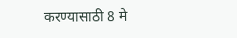करण्यासाठी 8 मे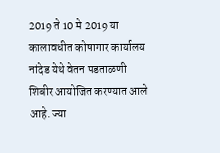2019 ते 10 मे 2019 या कालावधीत कोषागार कार्यालय नांदेड येथे वेतन पडताळणी शिबीर आयोजित करण्यात आले आहे. ज्या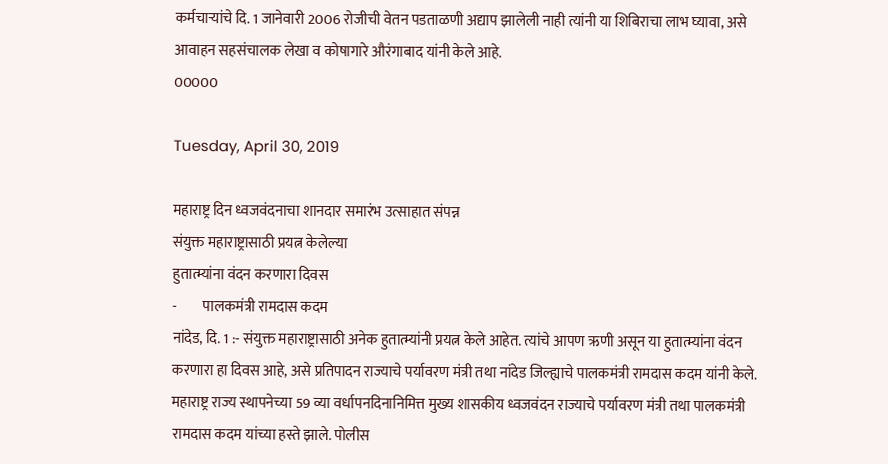कर्मचाऱ्यांचे दि. 1 जानेवारी 2006 रोजीची वेतन पडताळणी अद्याप झालेली नाही त्यांनी या शिबिराचा लाभ घ्यावा, असे आवाहन सहसंचालक लेखा व कोषागारे औरंगाबाद यांनी केले आहे.
00000

Tuesday, April 30, 2019

महाराष्ट्र दिन ध्वजवंदनाचा शानदार समारंभ उत्साहात संपन्न
संयुक्त महाराष्ट्रासाठी प्रयत्न केलेल्या
हुतात्म्यांना वंदन करणारा दिवस
-         पालकमंत्री रामदास कदम
नांदेड, दि. 1 :- संयुक्त महाराष्ट्रासाठी अनेक हुतात्म्यांनी प्रयत्न केले आहेत. त्यांचे आपण ऋणी असून या हुतात्म्यांना वंदन करणारा हा दिवस आहे, असे प्रतिपादन राज्याचे पर्यावरण मंत्री तथा नांदेड जिल्ह्याचे पालकमंत्री रामदास कदम यांनी केले.
महाराष्ट्र राज्य स्थापनेच्या 59 व्या वर्धापनदिनानिमित्त मुख्य शासकीय ध्वजवंदन राज्याचे पर्यावरण मंत्री तथा पालकमंत्री रामदास कदम यांच्या हस्ते झाले. पोलीस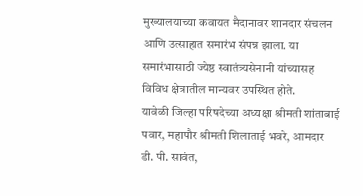मुख्यालयाच्या कवायत मैदानावर शानदार संचलन आणि उत्साहात समारंभ संपन्न झाला. या समारंभासाठी ज्येष्ठ स्वातंत्र्यसेनानी यांच्यासह विविध क्षेत्रातील मान्यवर उपस्थित होते.
यावेळी जिल्हा परिषदेच्या अध्यक्षा श्रीमती शांताबाई पवार, महापौर श्रीमती शिलाताई भवरे, आमदार डी. पी. सावंत,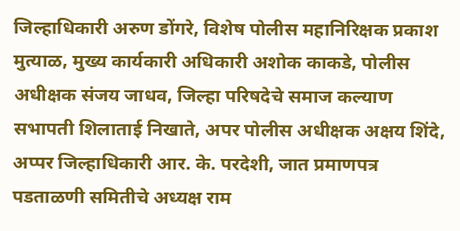जिल्हाधिकारी अरुण डोंगरे, विशेष पोलीस महानिरिक्षक प्रकाश मुत्याळ, मुख्य कार्यकारी अधिकारी अशोक काकडे, पोलीस अधीक्षक संजय जाधव, जिल्हा परिषदेचे समाज कल्याण सभापती शिलाताई निखाते, अपर पोलीस अधीक्षक अक्षय शिंदे, अप्पर जिल्हाधिकारी आर. के. परदेशी, जात प्रमाणपत्र पडताळणी समितीचे अध्यक्ष राम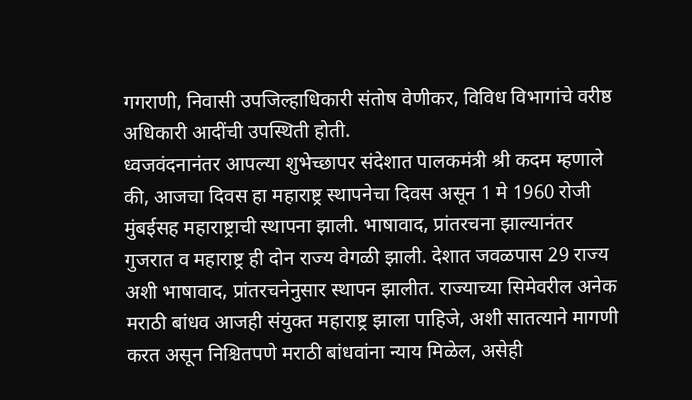गगराणी, निवासी उपजिल्हाधिकारी संतोष वेणीकर, विविध विभागांचे वरीष्ठ अधिकारी आदींची उपस्थिती होती.
ध्वजवंदनानंतर आपल्या शुभेच्छापर संदेशात पालकमंत्री श्री कदम म्हणाले की, आजचा दिवस हा महाराष्ट्र स्थापनेचा दिवस असून 1 मे 1960 रोजी मुंबईसह महाराष्ट्राची स्थापना झाली. भाषावाद, प्रांतरचना झाल्यानंतर गुजरात व महाराष्ट्र ही दोन राज्य वेगळी झाली. देशात जवळपास 29 राज्य अशी भाषावाद, प्रांतरचनेनुसार स्थापन झालीत. राज्याच्या सिमेवरील अनेक मराठी बांधव आजही संयुक्त महाराष्ट्र झाला पाहिजे, अशी सातत्याने मागणी करत असून निश्चितपणे मराठी बांधवांना न्याय मिळेल, असेही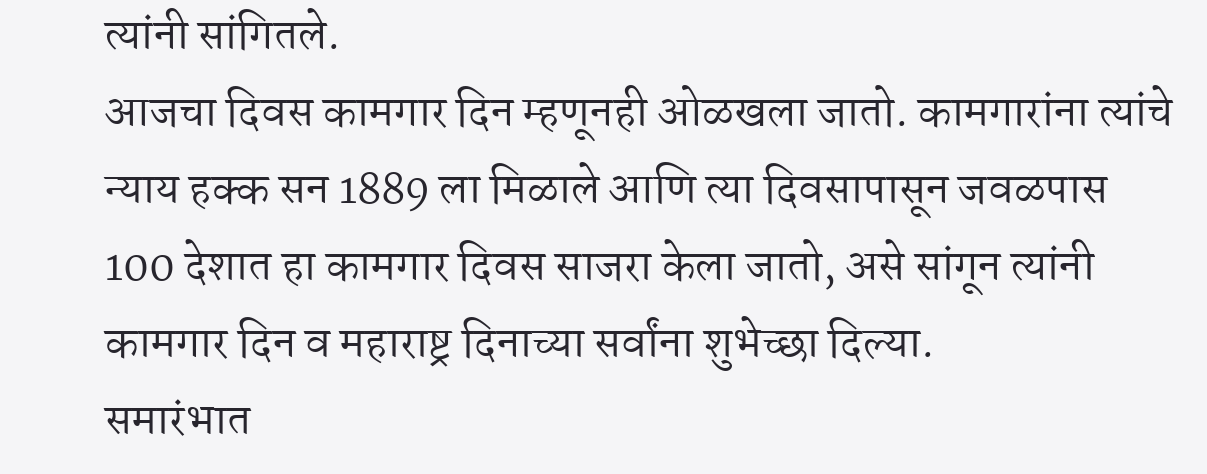त्यांनी सांगितले.
आजचा दिवस कामगार दिन म्हणूनही ओळखला जातो. कामगारांना त्यांचे न्याय हक्क सन 1889 ला मिळाले आणि त्या दिवसापासून जवळपास 100 देशात हा कामगार दिवस साजरा केला जातो, असे सांगून त्यांनी कामगार दिन व महाराष्ट्र दिनाच्या सर्वांना शुभेच्छा दिल्या.
समारंभात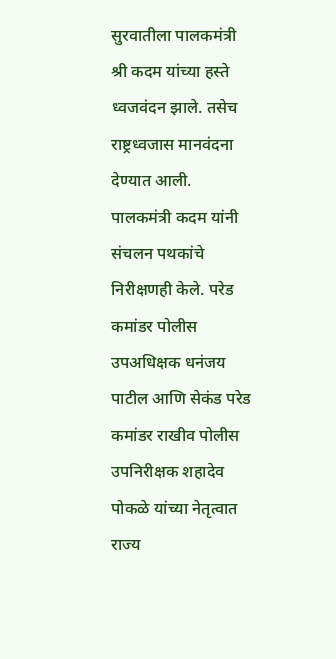सुरवातीला पालकमंत्री श्री कदम यांच्या हस्ते ध्वजवंदन झाले. तसेच राष्ट्रध्वजास मानवंदना देण्यात आली. पालकमंत्री कदम यांनी संचलन पथकांचे निरीक्षणही केले. परेड कमांडर पोलीस उपअधिक्षक धनंजय पाटील आणि सेकंड परेड कमांडर राखीव पोलीस उपनिरीक्षक शहादेव पोकळे यांच्या नेतृत्वात राज्य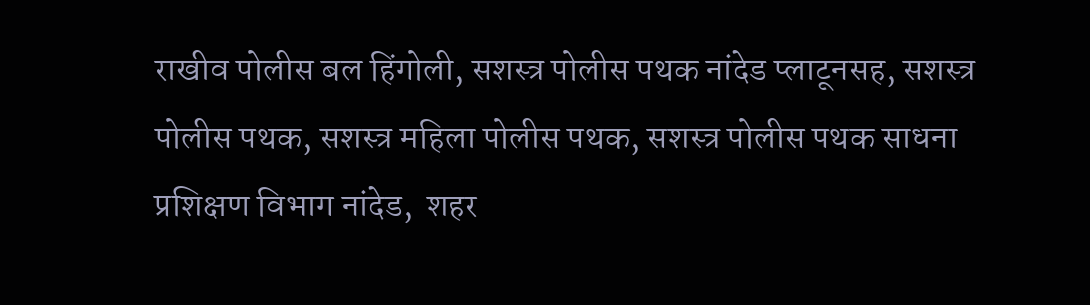राखीव पोलीस बल हिंगोली, सशस्त्र पोलीस पथक नांदेड प्लाटूनसह, सशस्त्र पोलीस पथक, सशस्त्र महिला पोलीस पथक, सशस्त्र पोलीस पथक साधना प्रशिक्षण विभाग नांदेड,  शहर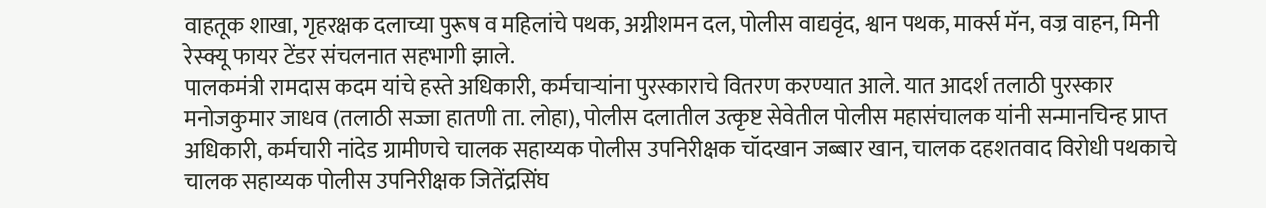वाहतूक शाखा, गृहरक्षक दलाच्या पुरूष व महिलांचे पथक, अग्नीशमन दल, पोलीस वाद्यवृंद, श्वान पथक, मार्क्स मॅन, वज्र वाहन, मिनी रेस्क्यू फायर टेंडर संचलनात सहभागी झाले.
पालकमंत्री रामदास कदम यांचे हस्ते अधिकारी, कर्मचाऱ्यांना पुरस्काराचे वितरण करण्यात आले. यात आदर्श तलाठी पुरस्कार मनोजकुमार जाधव (तलाठी सज्जा हातणी ता. लोहा), पोलीस दलातील उत्कृष्ट सेवेतील पोलीस महासंचालक यांनी सन्मानचिन्ह प्राप्त अधिकारी, कर्मचारी नांदेड ग्रामीणचे चालक सहाय्यक पोलीस उपनिरीक्षक चॉदखान जब्बार खान, चालक दहशतवाद विरोधी पथकाचे चालक सहाय्यक पोलीस उपनिरीक्षक जितेंद्रसिंघ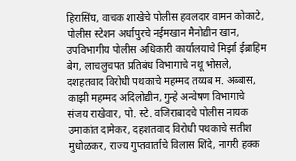हिरासिंघ, वाचक शाखेचे पोलीस हवलदार वामन कोकाटे, पोलीस स्टेशन अर्धापुरचे नईमखान मैनोद्यीन खान, उपविभागीय पोलीस अधिकारी कार्यालयाचे मिर्झा ईब्राहिम बेग, लाचलुचपत प्रतिबंध विभागाचे नथू भोसले, दशहतवाद विरोधी पथकाचे महम्मद तय्यब म. अब्बास, काझी महम्मद अदिलोद्यीन, गुन्हे अन्वेषण विभागाचे संजय राखेवार, पो. स्टे. वजिराबादचे पोलीस नायक उमाकांत दामेकर, दहशतवाद विरोधी पथकाचे सतीश मुधोळकर, राज्य गुप्तवार्ताचे विलास शिंदे, नागरी हक्क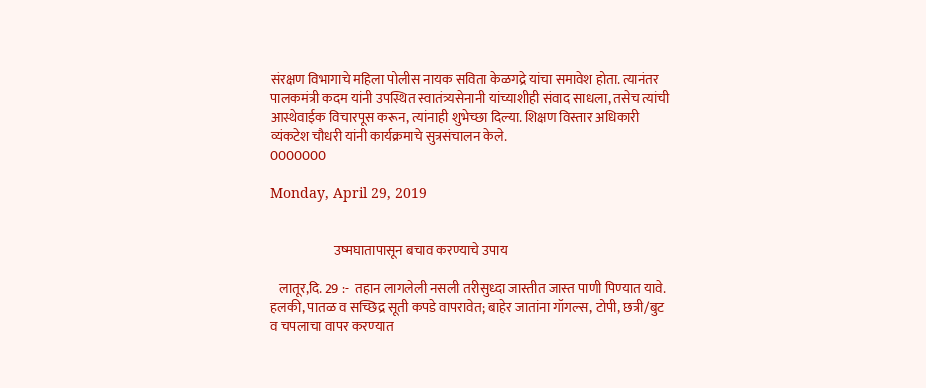संरक्षण विभागाचे महिला पोलीस नायक सविता केळगद्रे यांचा समावेश होता. त्यानंतर पालकमंत्री कदम यांनी उपस्थित स्वातंत्र्यसेनानी यांच्याशीही संवाद साधला, तसेच त्यांची आस्थेवाईक विचारपूस करून, त्यांनाही शुभेच्छा दिल्या. शिक्षण विस्तार अधिकारी व्यंकटेश चौधरी यांनी कार्यक्रमाचे सुत्रसंचालन केले.
0000000

Monday, April 29, 2019


                        उष्मघातापासून बचाव करण्याचे उपाय

   लातूर,दि. 29 :-  तहान लागलेली नसली तरीसुध्‍दा जास्तीत जास्‍त पाणी पिण्‍यात यावे. हलकी, पातळ व सच्छिद्र सूती कपडे वापरावेत; बाहेर जातांना गॉगल्‍स, टोपी, छत्री/बुट व चपलाचा वापर करण्‍यात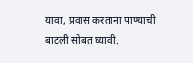यावा, प्रवास करताना पाण्‍याची बाटली सोबत घ्‍यावी.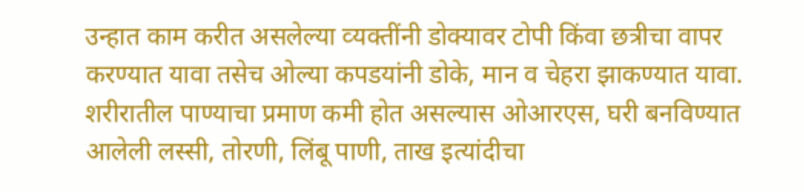उन्‍हात काम करीत असलेल्‍या व्‍यक्‍तींनी डोक्‍यावर टोपी किंवा छत्रीचा वापर करण्‍यात यावा तसेच ओल्‍या कपडयांनी डोके, मान व चेहरा झाकण्‍यात यावा. शरीरातील पाण्‍याचा प्रमाण कमी होत असल्‍यास ओआरएस, घरी बनविण्‍यात आलेली लस्‍सी, तोरणी, लिंबू पाणी, ताख इत्‍यांदीचा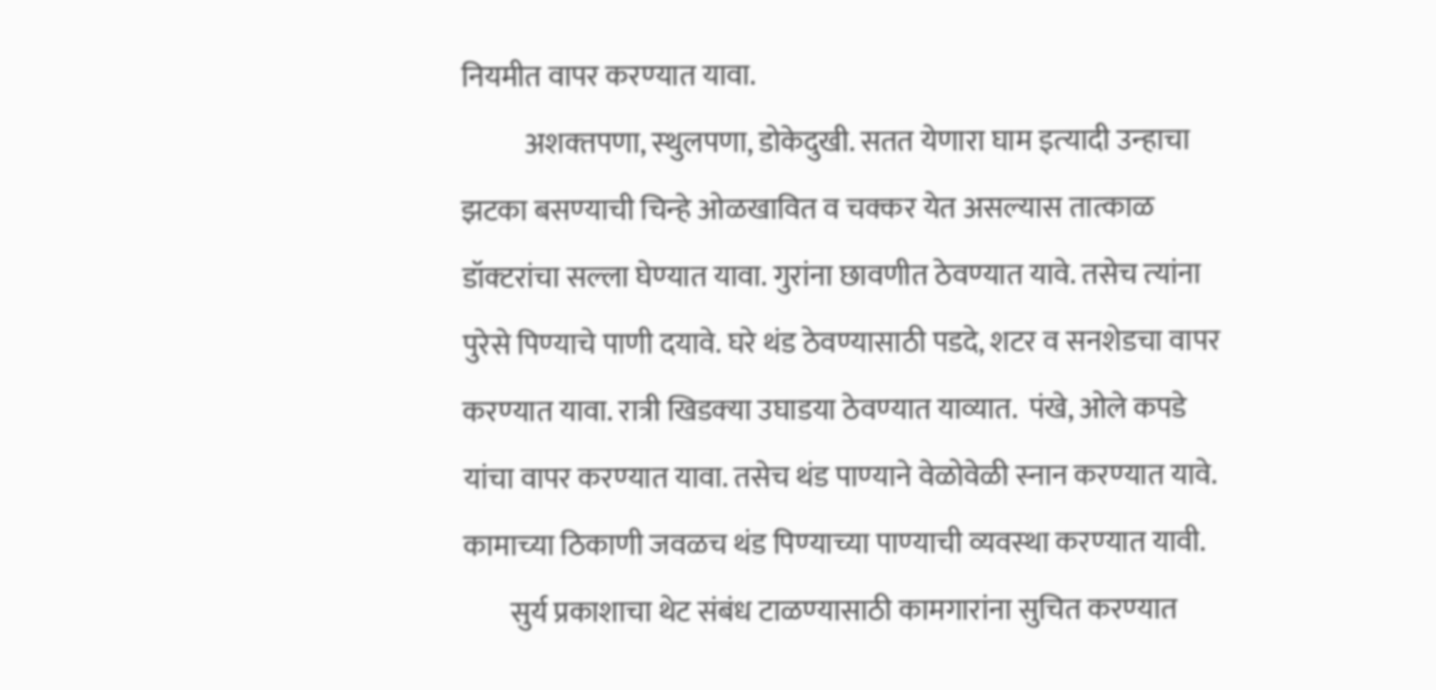नियमीत वापर करण्‍यात यावा.
           अशक्‍तपणा, स्‍थुलपणा, डोकेदुखी. सतत येणारा घाम इत्‍यादी उन्‍हाचा झटका बसण्‍याची चिन्‍हे ओळखावित व चक्‍कर येत असल्‍यास तात्‍काळ डॉक्‍टरांचा सल्‍ला घेण्‍यात यावा. गुरांना छावणीत ठेवण्‍यात यावे. तसेच त्‍यांना पुरेसे पिण्‍याचे पाणी दयावे. घरे थंड ठेवण्‍यासाठी पडदे, शटर व सनशेडचा वापर करण्‍यात यावा. रात्री खिडक्‍या उघाडया ठेवण्‍यात याव्‍यात.  पंखे, ओले कपडे यांचा वापर करण्‍यात यावा. तसेच थंड पाण्‍याने वेळोवेळी स्‍नान करण्‍यात यावे.  कामाच्‍या ठिकाणी जवळच थंड पिण्‍याच्‍या पाण्‍याची व्‍यवस्‍था करण्‍यात यावी.
        सुर्य प्रकाशाचा थेट संबंध टाळण्‍यासाठी कामगारांना सुचित करण्‍यात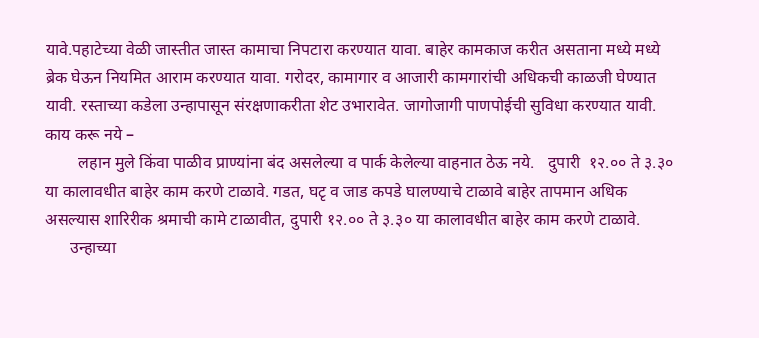यावे.पहाटेच्‍या वेळी जास्‍तीत जास्‍त कामाचा निपटारा करण्‍यात यावा. बाहेर कामकाज करीत असताना मध्‍ये मध्‍ये ब्रेक घेऊन नियमित आराम करण्‍यात यावा. गरोदर, कामागार व आजारी कामगारांची अधिकची काळजी घेण्‍यात यावी. रस्‍ताच्‍या कडेला उन्‍हापासून संरक्षणाकरीता शेट उभारावेत. जागोजागी पाणपोईची सुविधा करण्‍यात यावी.
काय करू नये –
        लहान मुले किंवा पाळीव प्राण्‍यांना बंद असलेल्‍या व पार्क केलेल्‍या वाहनात ठेऊ नये.   दुपारी  १२.०० ते ३.३० या कालावधीत बाहेर काम करणे टाळावे. गडत, घटृ व जाड कपडे घालण्‍याचे टाळावे बाहेर तापमान अधिक असल्‍यास शारिरीक श्रमाची कामे टाळावीत, दुपारी १२.०० ते ३.३० या कालावधीत बाहेर काम करणे टाळावे.
      उन्‍हाच्‍या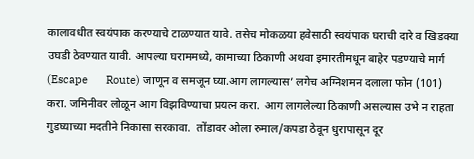कालावधीत स्‍वयंपाक करण्‍याचे टाळण्‍यात यावे. तसेच मोकळया हवेसाठी स्‍वयंपाक घराची दारे व खिडक्‍या उघडी ठेवण्‍यात यावी. आपल्‍या घराममध्‍ये, कामाच्‍या ठिकाणी अथवा इमारतीमधून बाहेर पडण्‍याचे मार्ग (Escape      Route) जाणून व समजून घ्‍या.आग लागल्‍यास’ लगेच अग्निशमन दलाला फोन (101) करा. जमिनीवर लोळून आग विझविण्‍याचा प्रयत्‍न करा.  आग लागलेल्‍या ठिकाणी असल्‍यास उभे न राहता गुडघ्‍याच्‍या मदतीने निकासा सरकावा.  तोंडावर ओला रुमाल/कपडा ठेवून धुरापासून दूर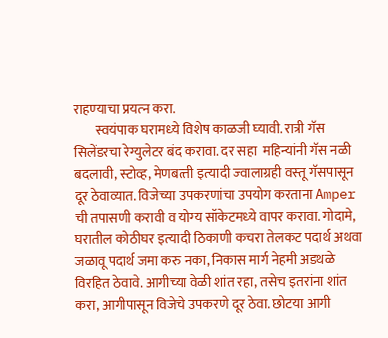राहण्‍याचा प्रयत्‍न करा.
        स्‍वयंपाक घरामध्‍ये विशेष काळजी घ्‍यावी. रात्री गॅस सिलेंडरचा रेग्‍युलेटर बंद करावा. दर सहा  महिन्‍यांनी गॅस नळी बदलावी, स्‍टोव्‍ह, मेणबत्‍ती इत्‍यादी ज्‍वालाग्रही वस्‍तू गॅसपासून दूर ठेवाव्‍यात. विजेच्‍या उपकरणांचा उपयोग करताना Amper ची तपासणी करावी व योग्‍य सॉकेटमध्‍ये वापर करावा. गोदामे, घरातील कोठीघर इत्‍यादी ठिकाणी कचरा तेलकट पदार्थ अथवा जळावू पदार्थ जमा करु नका, निकास मार्ग नेहमी अडथळे विरहित ठेवावे. आगीच्‍या वेळी शांत रहा, तसेच इतरांना शांत करा, आगीपासून विजेचे उपकरणे दूर ठेवा. छोटया आगी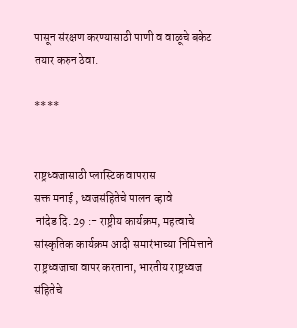पासून संरक्षण करण्‍यासाठी पाणी व वाळूचे बकेट तयार करुन ठेवा.

****


राष्ट्रध्वजासाठी प्लास्टिक वापरास
सक्त मनाई , ध्वजसंहितेचे पालन व्हावे
 नांदेड दि. 29 :- राष्ट्रीय कार्यक्रम, महत्वाचे सांस्कृतिक कार्यक्रम आदी समारंभाच्या निमित्ताने राष्ट्रध्वजाचा वापर करताना, भारतीय राष्ट्रध्वज संहितेचे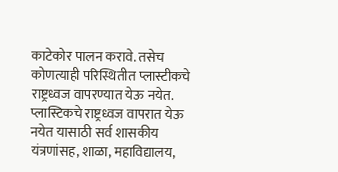काटेकोर पालन करावे. तसेच कोणत्याही परिस्थितीत प्लास्टीकचे राष्ट्रध्वज वापरण्यात येऊ नयेत. प्लास्टिकचे राष्ट्रध्वज वापरात येऊ नयेत यासाठी सर्व शासकीय यंत्रणांसह, शाळा, महाविद्यालय,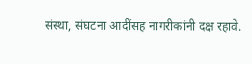संस्था, संघटना आदींसह नागरीकांनी दक्ष रहावे.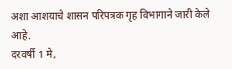अशा आशयाचे शासन परिपत्रक गृह विभागाने जारी केले आहे.
दरवर्षी 1 मे,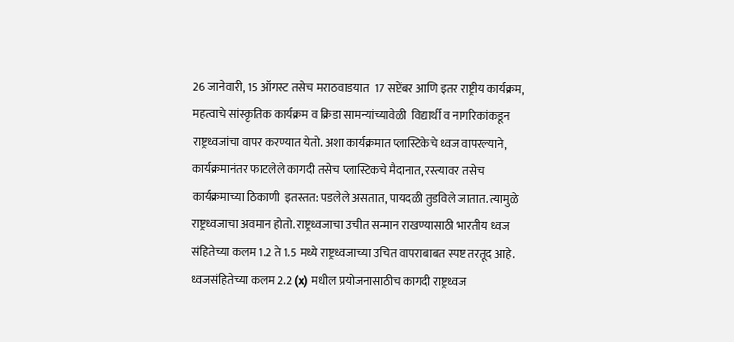26 जानेवारी, 15 ऑगस्ट तसेच मराठवाडयात  17 सप्टेंबर आणि इतर राष्ट्रीय कार्यक्रम, महत्वाचे सांस्कृतिक कार्यक्रम व क्रिडा सामन्यांच्यावेळी  विद्यार्थी व नागरिकांकडून राष्ट्रध्वजांचा वापर करण्यात येतो. अशा कार्यक्रमात प्लास्टिकेचे ध्वज वापरल्याने, कार्यक्रमानंतर फाटलेले कागदी तसेच प्लास्टिकचे मैदानात, रस्त्यावर तसेच कार्यक्रमाच्या ठिकाणी  इतस्तत: पडलेले असतात, पायदळी तुडविले जातात. त्यामुळे राष्ट्रध्वजाचा अवमान होतो. राष्ट्रध्वजाचा उचीत सन्मान राखण्यासाठी भारतीय ध्वज संहितेच्या कलम 1.2 ते 1.5 मध्ये राष्ट्रध्वजाच्या उचित वापराबाबत स्पष्ट तरतूद आहे. ध्वजसंहितेच्या कलम 2.2 (x) मधील प्रयोजनासाठीच कागदी राष्ट्रध्वज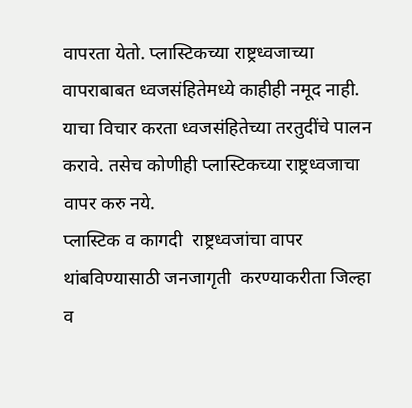वापरता येतो. प्लास्टिकच्या राष्ट्रध्वजाच्या वापराबाबत ध्वजसंहितेमध्ये काहीही नमूद नाही. याचा विचार करता ध्वजसंहितेच्या तरतुदींचे पालन करावे. तसेच कोणीही प्लास्टिकच्या राष्ट्रध्वजाचा वापर करु नये.
प्लास्टिक व कागदी  राष्ट्रध्वजांचा वापर थांबविण्यासाठी जनजागृती  करण्याकरीता जिल्हा व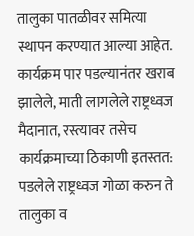तालुका पातळीवर समित्या स्थापन करण्यात आल्या आहेत. कार्यक्रम पार पडल्यानंतर खराब झालेले, माती लागलेले राष्ट्रध्वज मैदानात, रस्त्यावर तसेच कार्यक्रमाच्या ठिकाणी इतस्तत: पडलेले राष्ट्रध्वज गोळा करुन ते तालुका व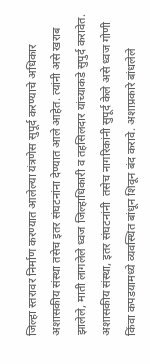जिल्हा स्तरावर निर्माण करण्यात आलेल्या यंत्रणेस सुपूर्द करण्याचे अधिकार अशासकीय संस्था तसेच इतर संघटनांना देण्यात आले आहेत. त्यांनी असे खराब झालेले, माती लागलेले ध्वज जिल्हाधिकारी व तहसिलदार यांच्याकडे सुपुर्द करावेत. अशासकीय संस्था, इतर संघटनांनी  तसेच नागरिकांनी सुपूर्द केले असे ध्वज गोणी किंवा कपडयामध्ये व्यवस्थित बांधून शिवून बंद करावे. अशाप्रकारे बांधलेले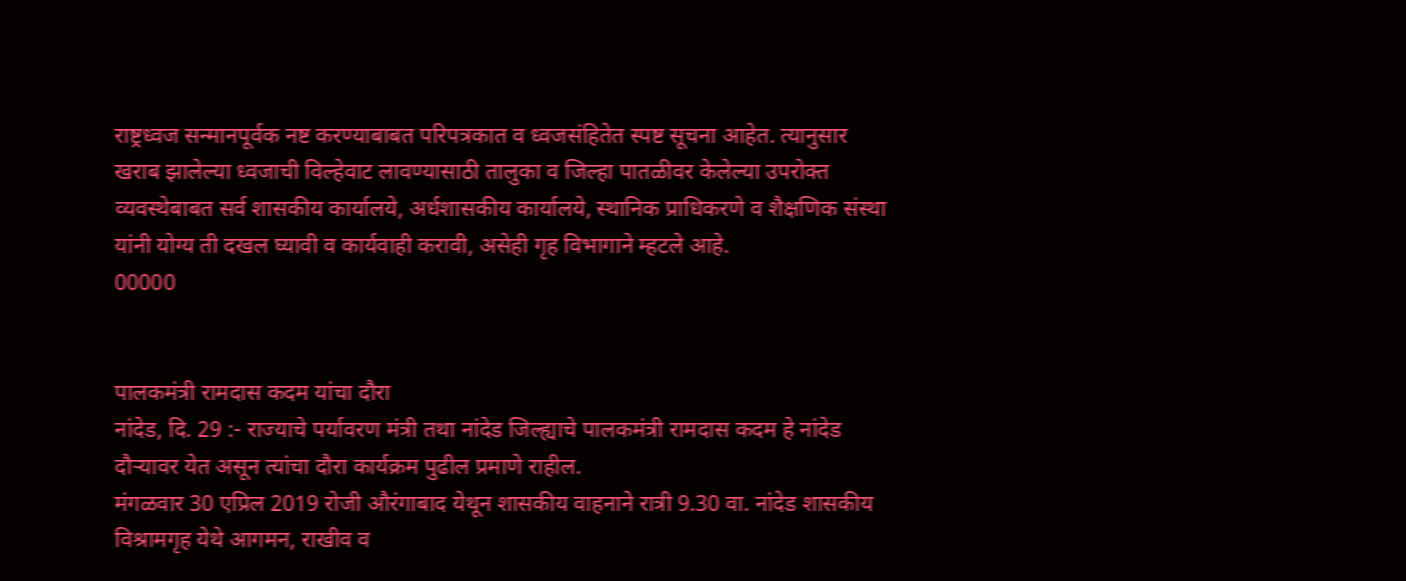राष्ट्रध्वज सन्मानपूर्वक नष्ट करण्याबाबत परिपत्रकात व ध्वजसंहितेत स्पष्ट सूचना आहेत. त्यानुसार खराब झालेल्या ध्वजाची विल्हेवाट लावण्यासाठी तालुका व जिल्हा पातळीवर केलेल्या उपरोक्त व्यवस्थेबाबत सर्व शासकीय कार्यालये, अर्धशासकीय कार्यालये, स्थानिक प्राधिकरणे व शैक्षणिक संस्था यांनी योग्य ती दखल घ्यावी व कार्यवाही करावी, असेही गृह विभागाने म्हटले आहे.
00000


पालकमंत्री रामदास कदम यांचा दौरा
नांदेड, दि. 29 :- राज्याचे पर्यावरण मंत्री तथा नांदेड जिल्ह्याचे पालकमंत्री रामदास कदम हे नांदेड दौऱ्यावर येत असून त्यांचा दौरा कार्यक्रम पुढील प्रमाणे राहील.
मंगळवार 30 एप्रिल 2019 रोजी औरंगाबाद येथून शासकीय वाहनाने रात्री 9.30 वा. नांदेड शासकीय विश्रामगृह येथे आगमन, राखीव व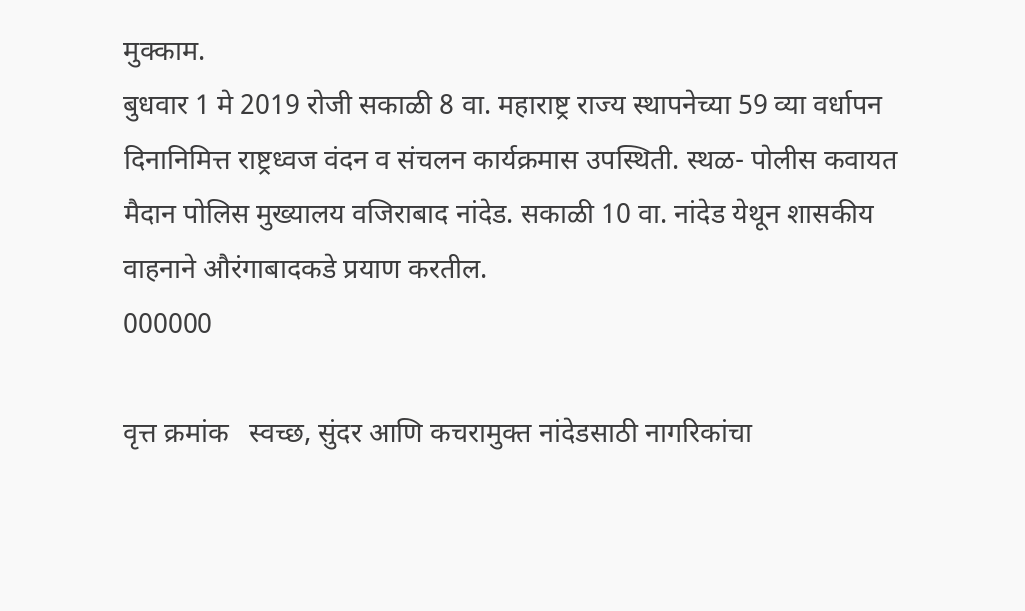मुक्काम.
बुधवार 1 मे 2019 रोजी सकाळी 8 वा. महाराष्ट्र राज्य स्थापनेच्या 59 व्या वर्धापन दिनानिमित्त राष्ट्रध्वज वंदन व संचलन कार्यक्रमास उपस्थिती. स्थळ- पोलीस कवायत मैदान पोलिस मुख्यालय वजिराबाद नांदेड. सकाळी 10 वा. नांदेड येथून शासकीय वाहनाने औरंगाबादकडे प्रयाण करतील.
000000

वृत्त क्रमांक   स्वच्छ, सुंदर आणि कचरामुक्त नांदेडसाठी नागरिकांचा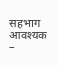सहभाग आवश्यक –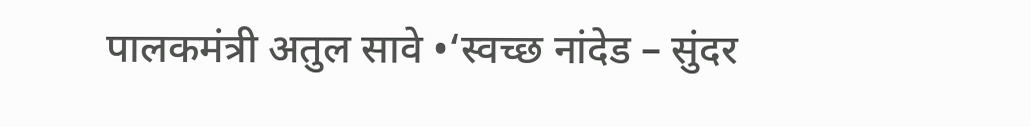पालकमंत्री अतुल सावे •‘स्वच्छ नांदेड – सुंदर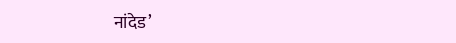नांदेड’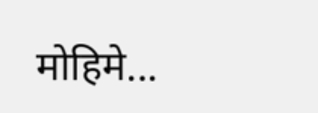मोहिमे...